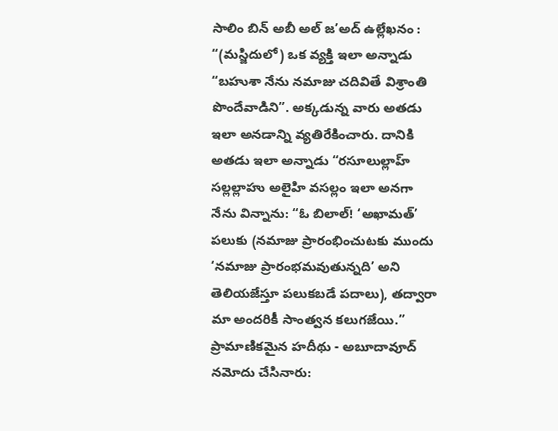సాలిం బిన్ అబీ అల్ జ’అద్ ఉల్లేఖనం : “(మస్జిదులో) ఒక వ్యక్తి ఇలా అన్నాడు “బహుశా నేను నమాజు చదివితే విశ్రాంతి పొందేవాడిని”. అక్కడున్న వారు అతడు ఇలా అనడాన్ని వ్యతిరేకించారు. దానికి అతడు ఇలా అన్నాడు “రసూలుల్లాహ్ సల్లల్లాహు అలైహి వసల్లం ఇలా అనగా నేను విన్నాను: “ఓ బిలాల్! ‘అఖామత్’ పలుకు (నమాజు ప్రారంభించుటకు ముందు ‘నమాజు ప్రారంభమవుతున్నది’ అని తెలియజేస్తూ పలుకబడే పదాలు), తద్వారా మా అందరికీ సాంత్వన కలుగజేయి.” ప్రామాణికమైన హదీథు - అబూదావూద్ నమోదు చేసినారు: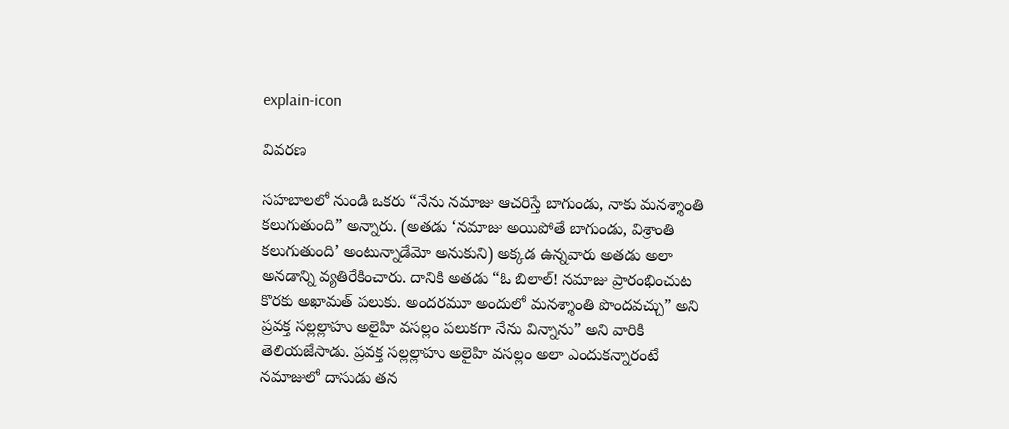explain-icon

వివరణ

సహబాలలో నుండి ఒకరు “నేను నమాజు ఆచరిస్తే బాగుండు, నాకు మనశ్శాంతి కలుగుతుంది” అన్నారు. (అతడు ‘నమాజు అయిపోతే బాగుండు, విశ్రాంతి కలుగుతుంది’ అంటున్నాడేమో అనుకుని) అక్కడ ఉన్నవారు అతడు అలా అనడాన్ని వ్యతిరేకించారు. దానికి అతడు “ఓ బిలాల్! నమాజు ప్రారంభించుట కొరకు అఖామత్ పలుకు. అందరమూ అందులో మనశ్శాంతి పొందవచ్చు” అని ప్రవక్త సల్లల్లాహు అలైహి వసల్లం పలుకగా నేను విన్నాను” అని వారికి తెలియజేసాడు. ప్రవక్త సల్లల్లాహు అలైహి వసల్లం అలా ఎందుకన్నారంటే నమాజులో దాసుడు తన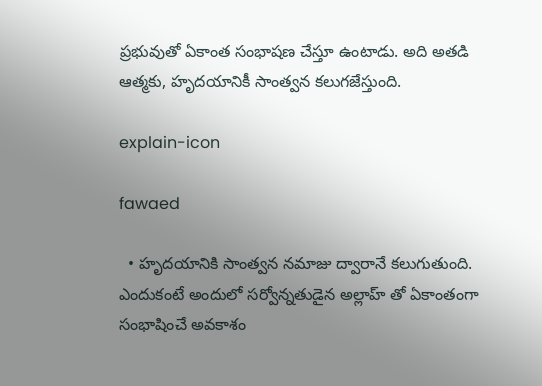ప్రభువుతో ఏకాంత సంభాషణ చేస్తూ ఉంటాడు. అది అతడి ఆత్మకు, హృదయానికీ సాంత్వన కలుగజేస్తుంది.

explain-icon

fawaed

  • హృదయానికి సాంత్వన నమాజు ద్వారానే కలుగుతుంది. ఎందుకంటే అందులో సర్వోన్నతుడైన అల్లాహ్ తో ఏకాంతంగా సంభాషించే అవకాశం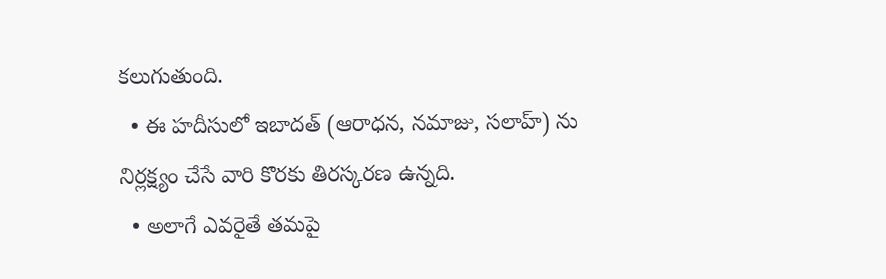కలుగుతుంది.
  • ఈ హదీసులో ఇబాదత్ (ఆరాధన, నమాజు, సలాహ్) ను నిర్లక్ష్యం చేసే వారి కొరకు తిరస్కరణ ఉన్నది.
  • అలాగే ఎవరైతే తమపై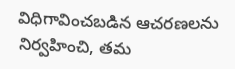విధిగావించబడిన ఆచరణలను నిర్వహించి, తమ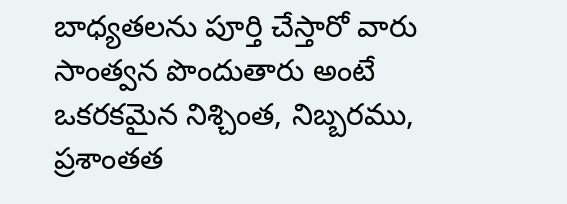బాధ్యతలను పూర్తి చేస్తారో వారు సాంత్వన పొందుతారు అంటే ఒకరకమైన నిశ్చింత, నిబ్బరము, ప్రశాంతత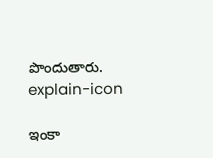పొందుతారు.
explain-icon

ఇంకా